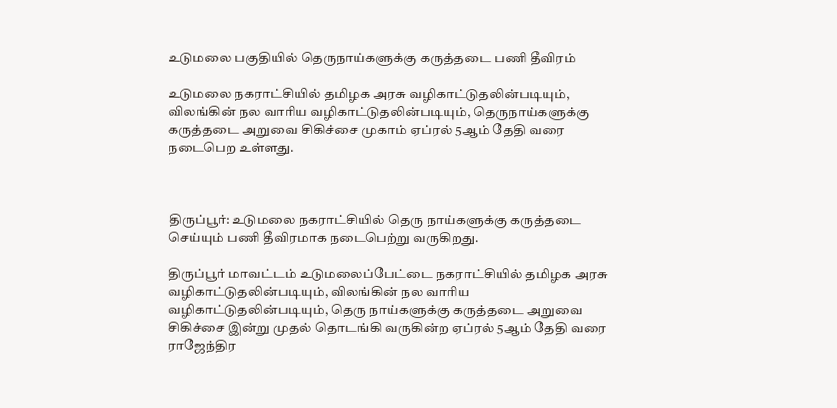உடுமலை பகுதியில் தெருநாய்களுக்கு கருத்தடை பணி தீவிரம்

உடுமலை நகராட்சியில் தமிழக அரசு வழிகாட்டுதலின்படியும், விலங்கின் நல வாரிய வழிகாட்டுதலின்படியும், தெருநாய்களுக்கு கருத்தடை அறுவை சிகிச்சை முகாம் ஏப்ரல் 5ஆம் தேதி வரை நடைபெற உள்ளது.



திருப்பூர்: உடுமலை நகராட்சியில் தெரு நாய்களுக்கு கருத்தடை செய்யும் பணி தீவிரமாக நடைபெற்று வருகிறது.

திருப்பூர் மாவட்டம் உடுமலைப்பேட்டை நகராட்சியில் தமிழக அரசு வழிகாட்டுதலின்படியும், விலங்கின் நல வாரிய வழிகாட்டுதலின்படியும், தெரு நாய்களுக்கு கருத்தடை அறுவை சிகிச்சை இன்று முதல் தொடங்கி வருகின்ற ஏப்ரல் 5ஆம் தேதி வரை ராஜேந்திர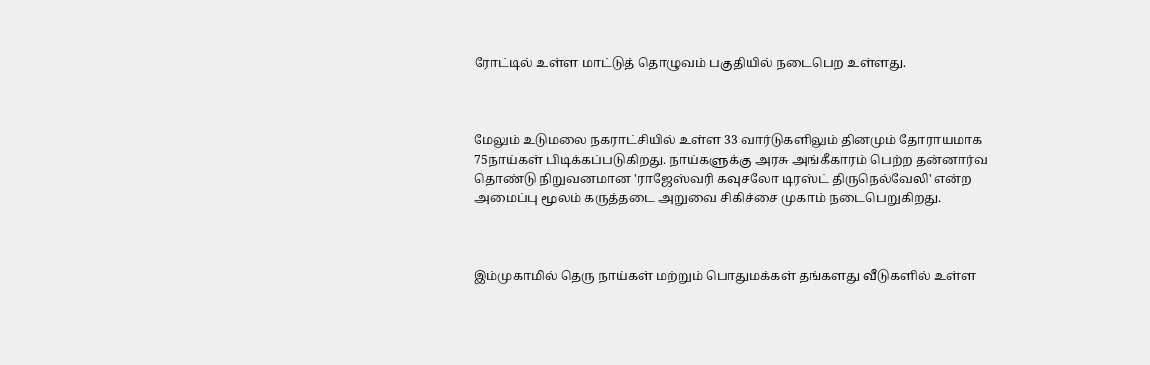ரோட்டில் உள்ள மாட்டுத் தொழுவம் பகுதியில் நடைபெற உள்ளது.



மேலும் உடுமலை நகராட்சியில் உள்ள 33 வார்டுகளிலும் தினமும் தோராயமாக 75நாய்கள் பிடிக்கப்படுகிறது. நாய்களுக்கு அரசு அங்கீகாரம் பெற்ற தன்னார்வ தொண்டு நிறுவனமான 'ராஜேஸ்வரி கவுசலோ டிரஸ்ட் திருநெல்வேலி' என்ற அமைப்பு மூலம் கருத்தடை அறுவை சிகிச்சை முகாம் நடைபெறுகிறது.



இம்முகாமில் தெரு நாய்கள் மற்றும் பொதுமக்கள் தங்களது வீடுகளில் உள்ள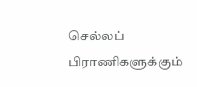செல்லப் பிராணிகளுக்கும்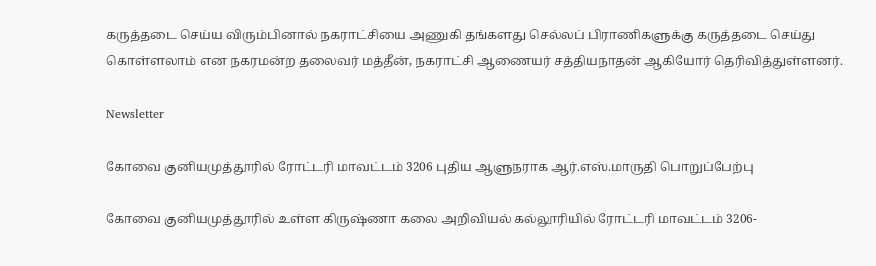கருத்தடை செய்ய விரும்பினால் நகராட்சியை அணுகி தங்களது செல்லப் பிராணிகளுக்கு கருத்தடை செய்து கொள்ளலாம் என நகரமன்ற தலைவர் மத்தீன், நகராட்சி ஆணையர் சத்தியநாதன் ஆகியோர் தெரிவித்துள்ளனர்.

Newsletter

கோவை குனியமுத்தூரில் ரோட்டரி மாவட்டம் 3206 புதிய ஆளுநராக ஆர்.எஸ்.மாருதி பொறுப்பேற்பு

கோவை குனியமுத்தூரில் உள்ள கிருஷ்ணா கலை அறிவியல் கல்லூரியில் ரோட்டரி மாவட்டம் 3206-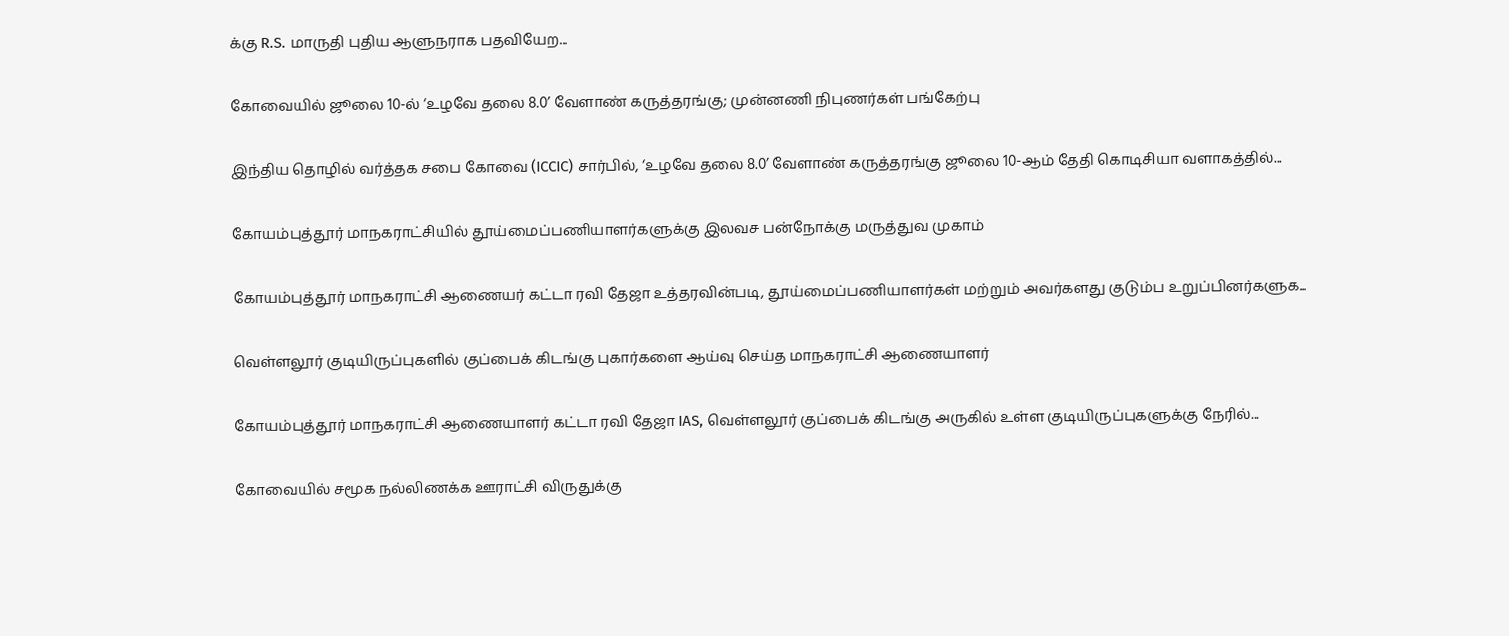க்கு R.S. மாருதி புதிய ஆளுநராக பதவியேற...

கோவையில் ஜூலை 10-ல் ‘உழவே தலை 8.0’ வேளாண் கருத்தரங்கு; முன்னணி நிபுணர்கள் பங்கேற்பு

இந்திய தொழில் வர்த்தக சபை கோவை (ICCIC) சார்பில், ‘உழவே தலை 8.0’ வேளாண் கருத்தரங்கு ஜூலை 10-ஆம் தேதி கொடிசியா வளாகத்தில்...

கோயம்புத்தூர் மாநகராட்சியில் தூய்மைப்பணியாளர்களுக்கு இலவச பன்நோக்கு மருத்துவ முகாம்

கோயம்புத்தூர் மாநகராட்சி ஆணையர் கட்டா ரவி தேஜா உத்தரவின்படி, தூய்மைப்பணியாளர்கள் மற்றும் அவர்களது குடும்ப உறுப்பினர்களுக...

வெள்ளலூர் குடியிருப்புகளில் குப்பைக் கிடங்கு புகார்களை ஆய்வு செய்த மாநகராட்சி ஆணையாளர்

கோயம்புத்தூர் மாநகராட்சி ஆணையாளர் கட்டா ரவி தேஜா IAS, வெள்ளலூர் குப்பைக் கிடங்கு அருகில் உள்ள குடியிருப்புகளுக்கு நேரில்...

கோவையில் சமூக நல்லிணக்க ஊராட்சி விருதுக்கு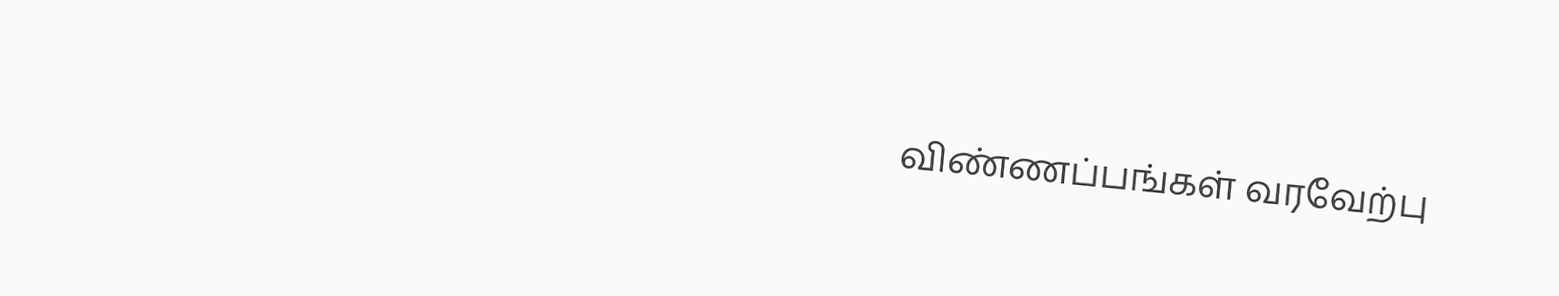விண்ணப்பங்கள் வரவேற்பு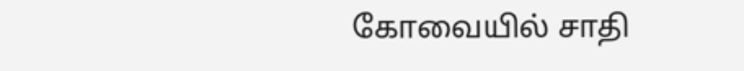கோவையில் சாதி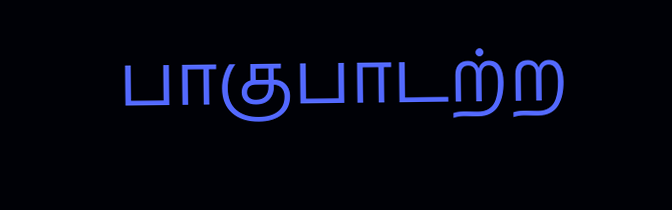பாகுபாடற்ற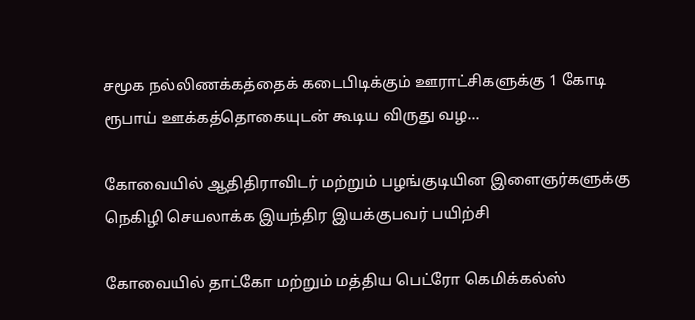சமூக நல்லிணக்கத்தைக் கடைபிடிக்கும் ஊராட்சிகளுக்கு 1 கோடி ரூபாய் ஊக்கத்தொகையுடன் கூடிய விருது வழ...

கோவையில் ஆதிதிராவிடர் மற்றும் பழங்குடியின இளைஞர்களுக்கு நெகிழி செயலாக்க இயந்திர இயக்குபவர் பயிற்சி

கோவையில் தாட்கோ மற்றும் மத்திய பெட்ரோ கெமிக்கல்ஸ்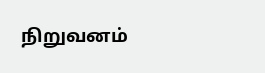நிறுவனம்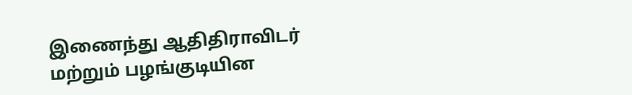இணைந்து ஆதிதிராவிடர் மற்றும் பழங்குடியின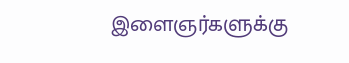இளைஞர்களுக்கு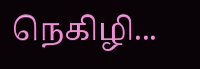நெகிழி...